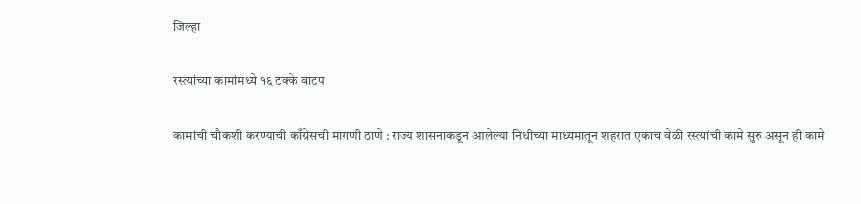जिल्हा

रस्त्यांच्या कामांमध्ये १६ टक्के वाटप

कामांची चौकशी करण्याची काँग्रेसची मागणी ठाणे : राज्य शासनाकडून आलेल्या निधीच्या माध्यमातून शहरात एकाच वेळी रस्त्यांची कामे सुरु असून ही कामे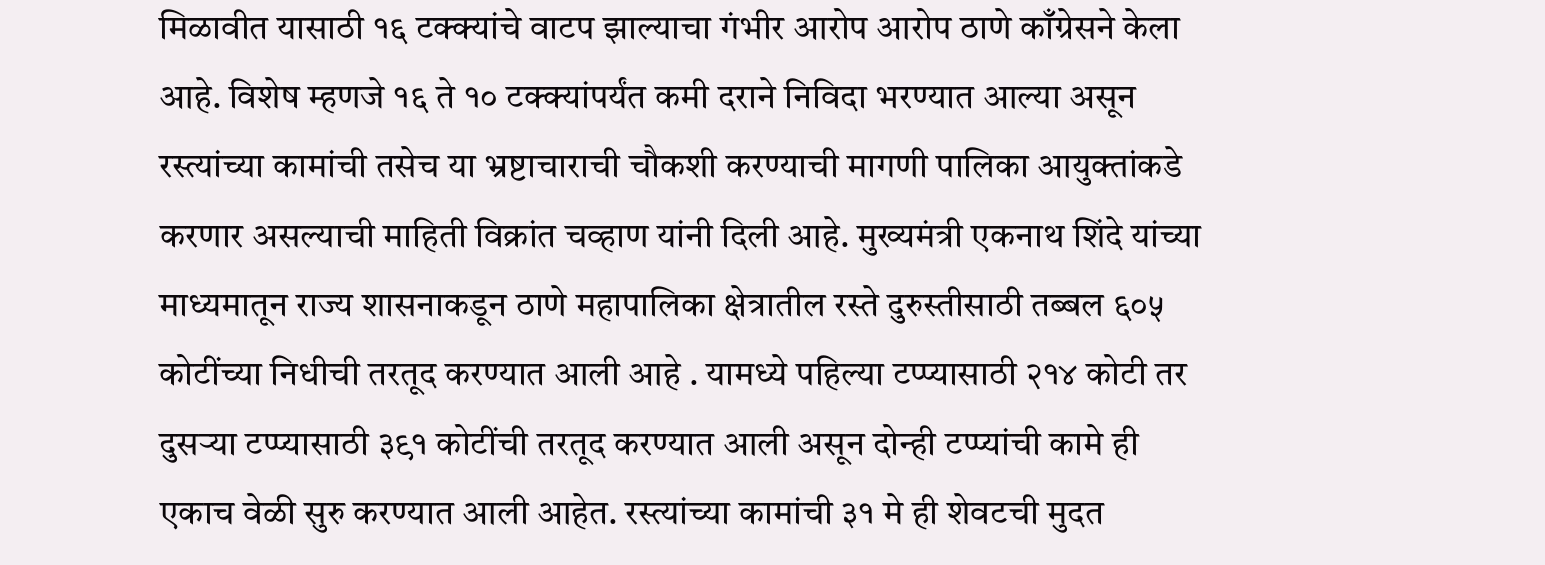मिळावीत यासाठी १६ टक्क्यांचे वाटप झाल्याचा गंभीर आरोप आरोप ठाणे काँग्रेसने केला आहे. विशेष म्हणजे १६ ते १० टक्क्यांपर्यंत कमी दराने निविदा भरण्यात आल्या असून रस्त्यांच्या कामांची तसेच या भ्रष्टाचाराची चौकशी करण्याची मागणी पालिका आयुक्तांकडे करणार असल्याची माहिती विक्रांत चव्हाण यांनी दिली आहे. मुख्यमंत्री एकनाथ शिंदे यांच्या माध्यमातून राज्य शासनाकडून ठाणे महापालिका क्षेत्रातील रस्ते दुरुस्तीसाठी तब्बल ६०५ कोटींच्या निधीची तरतूद करण्यात आली आहे . यामध्ये पहिल्या टप्प्यासाठी २१४ कोटी तर दुसऱ्या टप्प्यासाठी ३९१ कोटींची तरतूद करण्यात आली असून दोन्ही टप्प्यांची कामे ही एकाच वेळी सुरु करण्यात आली आहेत. रस्त्यांच्या कामांची ३१ मे ही शेवटची मुदत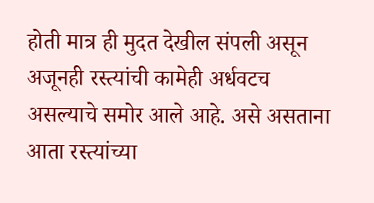होती मात्र ही मुदत देखील संपली असून अजूनही रस्त्यांची कामेही अर्धवटच असल्याचे समोर आले आहे. असे असताना आता रस्त्यांच्या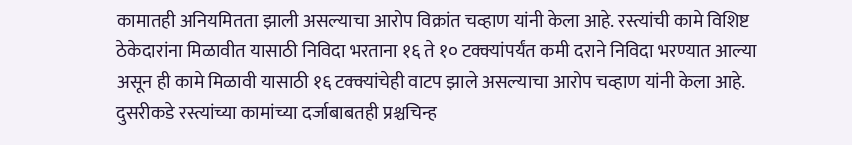कामातही अनियमितता झाली असल्याचा आरोप विक्रांत चव्हाण यांनी केला आहे. रस्त्यांची कामे विशिष्ट ठेकेदारांना मिळावीत यासाठी निविदा भरताना १६ ते १० टक्क्यांपर्यंत कमी दराने निविदा भरण्यात आल्या असून ही कामे मिळावी यासाठी १६ टक्क्यांचेही वाटप झाले असल्याचा आरोप चव्हाण यांनी केला आहे. दुसरीकडे रस्त्यांच्या कामांच्या दर्जाबाबतही प्रश्चचिन्ह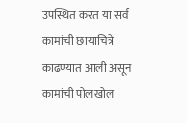उपस्थित करत या सर्व कामांची छायाचित्रे काढण्यात आली असून कामांची पोलखोल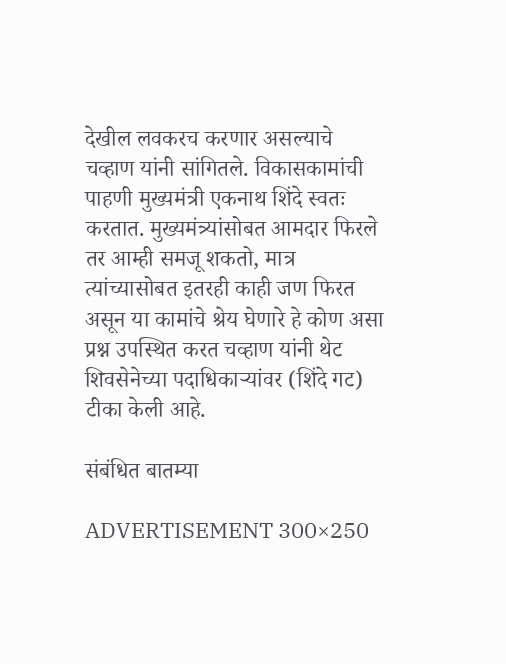देखील लवकरच करणार असल्याचे चव्हाण यांनी सांगितले. विकासकामांची पाहणी मुख्यमंत्री एकनाथ शिंदे स्वतः करतात. मुख्यमंत्र्यांसोबत आमदार फिरले तर आम्ही समजू शकतो, मात्र त्यांच्यासोबत इतरही काही जण फिरत असून या कामांचे श्रेय घेणारे हे कोण असा प्रश्न उपस्थित करत चव्हाण यांनी थेट शिवसेनेच्या पदाधिकाऱ्यांवर (शिंदे गट) टीका केली आहे.

संबंधित बातम्या

ADVERTISEMENT 300×250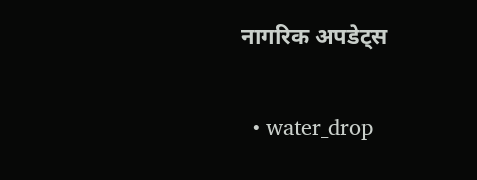नागरिक अपडेट्स

  • water_drop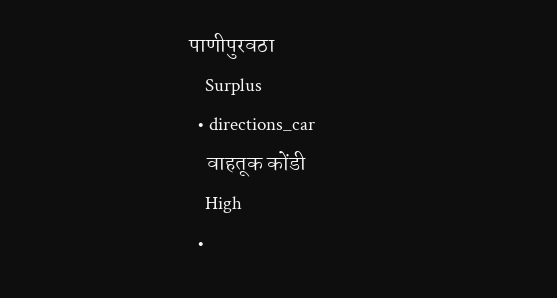पाणीपुरवठा
    Surplus
  • directions_car
    वाहतूक कोंडी
    High
  •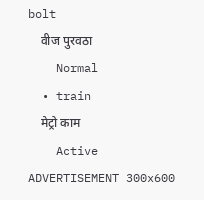bolt
    वीज पुरवठा
    Normal
  • train
    मेट्रो काम
    Active
ADVERTISEMENT 300x600